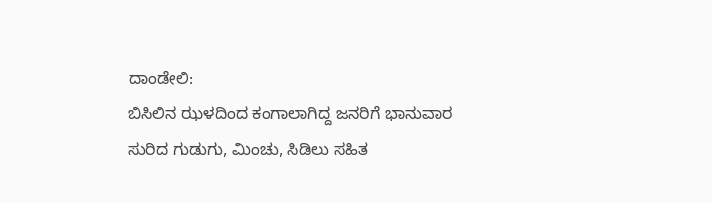ದಾಂಡೇಲಿ:
ಬಿಸಿಲಿನ ಝಳದಿಂದ ಕಂಗಾಲಾಗಿದ್ದ ಜನರಿಗೆ ಭಾನುವಾರ ಸುರಿದ ಗುಡುಗು, ಮಿಂಚು, ಸಿಡಿಲು ಸಹಿತ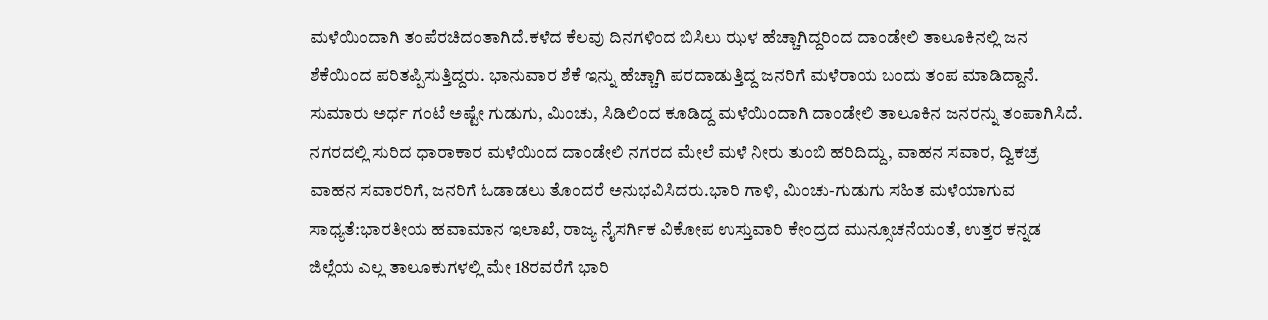ಮಳೆಯಿಂದಾಗಿ ತಂಪೆರಚಿದಂತಾಗಿದೆ.ಕಳೆದ ಕೆಲವು ದಿನಗಳಿಂದ ಬಿಸಿಲು ಝಳ ಹೆಚ್ಚಾಗಿದ್ದರಿಂದ ದಾಂಡೇಲಿ ತಾಲೂಕಿನಲ್ಲಿ ಜನ ಶೆಕೆಯಿಂದ ಪರಿತಪ್ಪಿಸುತ್ತಿದ್ದರು. ಭಾನುವಾರ ಶೆಕೆ ಇನ್ನು ಹೆಚ್ಚಾಗಿ ಪರದಾಡುತ್ತಿದ್ದ ಜನರಿಗೆ ಮಳೆರಾಯ ಬಂದು ತಂಪ ಮಾಡಿದ್ದಾನೆ. ಸುಮಾರು ಅರ್ಧ ಗಂಟೆ ಅಷ್ಟೇ ಗುಡುಗು, ಮಿಂಚು, ಸಿಡಿಲಿಂದ ಕೂಡಿದ್ದ ಮಳೆಯಿಂದಾಗಿ ದಾಂಡೇಲಿ ತಾಲೂಕಿನ ಜನರನ್ನು ತಂಪಾಗಿಸಿದೆ.
ನಗರದಲ್ಲಿ ಸುರಿದ ಧಾರಾಕಾರ ಮಳೆಯಿಂದ ದಾಂಡೇಲಿ ನಗರದ ಮೇಲೆ ಮಳೆ ನೀರು ತುಂಬಿ ಹರಿದಿದ್ದು, ವಾಹನ ಸವಾರ, ದ್ವಿಕಚ್ರ ವಾಹನ ಸವಾರರಿಗೆ, ಜನರಿಗೆ ಓಡಾಡಲು ತೊಂದರೆ ಅನುಭವಿಸಿದರು.ಭಾರಿ ಗಾಳಿ, ಮಿಂಚು-ಗುಡುಗು ಸಹಿತ ಮಳೆಯಾಗುವ ಸಾಧ್ಯತೆ:ಭಾರತೀಯ ಹವಾಮಾನ ಇಲಾಖೆ, ರಾಜ್ಯ ನೈಸರ್ಗಿಕ ವಿಕೋಪ ಉಸ್ತುವಾರಿ ಕೇಂದ್ರದ ಮುನ್ಸೂಚನೆಯಂತೆ, ಉತ್ತರ ಕನ್ನಡ ಜಿಲ್ಲೆಯ ಎಲ್ಲ ತಾಲೂಕುಗಳಲ್ಲಿ ಮೇ 18ರವರೆಗೆ ಭಾರಿ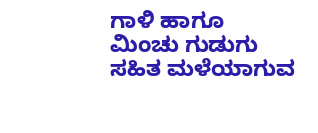ಗಾಳಿ ಹಾಗೂ ಮಿಂಚು ಗುಡುಗು ಸಹಿತ ಮಳೆಯಾಗುವ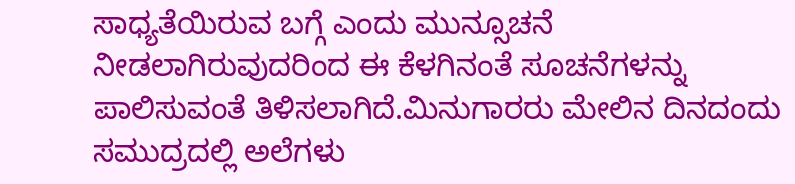ಸಾಧ್ಯತೆಯಿರುವ ಬಗ್ಗೆ ಎಂದು ಮುನ್ಸೂಚನೆ ನೀಡಲಾಗಿರುವುದರಿಂದ ಈ ಕೆಳಗಿನಂತೆ ಸೂಚನೆಗಳನ್ನು ಪಾಲಿಸುವಂತೆ ತಿಳಿಸಲಾಗಿದೆ.ಮಿನುಗಾರರು ಮೇಲಿನ ದಿನದಂದು ಸಮುದ್ರದಲ್ಲಿ ಅಲೆಗಳು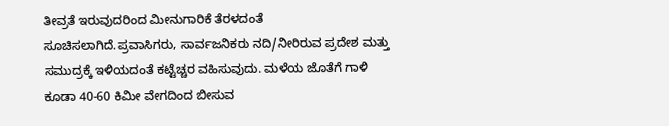ತೀವ್ರತೆ ಇರುವುದರಿಂದ ಮೀನುಗಾರಿಕೆ ತೆರಳದಂತೆ ಸೂಚಿಸಲಾಗಿದೆ.ಪ್ರವಾಸಿಗರು, ಸಾರ್ವಜನಿಕರು ನದಿ/ನೀರಿರುವ ಪ್ರದೇಶ ಮತ್ತು ಸಮುದ್ರಕ್ಕೆ ಇಳಿಯದಂತೆ ಕಟ್ಟೆಚ್ಚರ ವಹಿಸುವುದು. ಮಳೆಯ ಜೊತೆಗೆ ಗಾಳಿ ಕೂಡಾ 40-60 ಕಿಮೀ ವೇಗದಿಂದ ಬೀಸುವ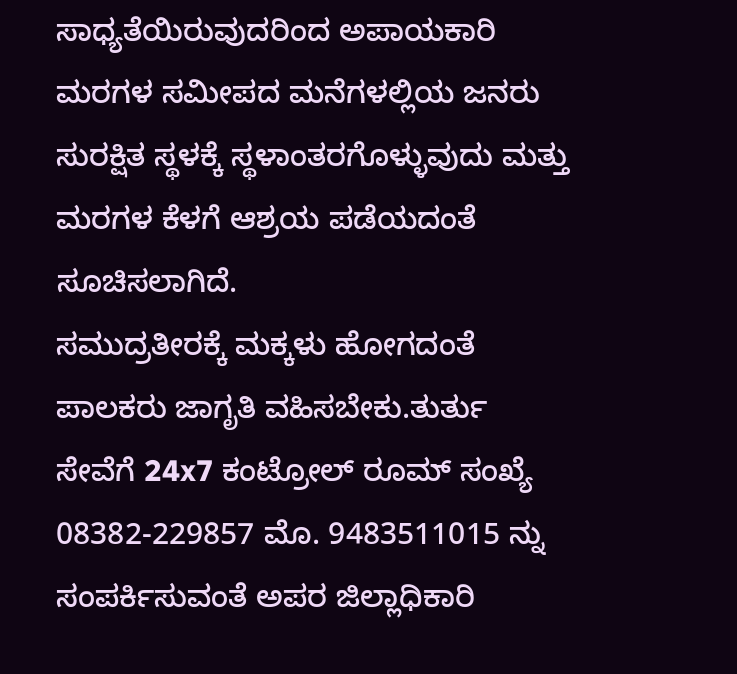ಸಾಧ್ಯತೆಯಿರುವುದರಿಂದ ಅಪಾಯಕಾರಿ ಮರಗಳ ಸಮೀಪದ ಮನೆಗಳಲ್ಲಿಯ ಜನರು ಸುರಕ್ಷಿತ ಸ್ಥಳಕ್ಕೆ ಸ್ಥಳಾಂತರಗೊಳ್ಳುವುದು ಮತ್ತು ಮರಗಳ ಕೆಳಗೆ ಆಶ್ರಯ ಪಡೆಯದಂತೆ ಸೂಚಿಸಲಾಗಿದೆ.
ಸಮುದ್ರತೀರಕ್ಕೆ ಮಕ್ಕಳು ಹೋಗದಂತೆ ಪಾಲಕರು ಜಾಗೃತಿ ವಹಿಸಬೇಕು.ತುರ್ತು ಸೇವೆಗೆ 24x7 ಕಂಟ್ರೋಲ್ ರೂಮ್ ಸಂಖ್ಯೆ 08382-229857 ಮೊ. 9483511015 ನ್ನು ಸಂಪರ್ಕಿಸುವಂತೆ ಅಪರ ಜಿಲ್ಲಾಧಿಕಾರಿ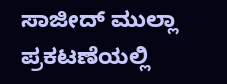ಸಾಜೀದ್ ಮುಲ್ಲಾ ಪ್ರಕಟಣೆಯಲ್ಲಿ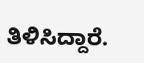ತಿಳಿಸಿದ್ದಾರೆ.